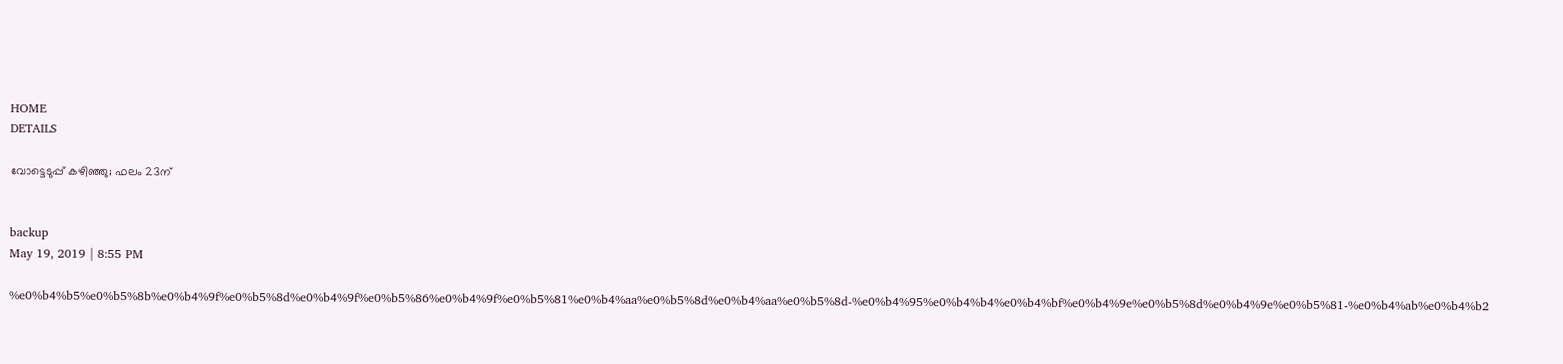HOME
DETAILS

വോട്ടെടുപ്പ് കഴിഞ്ഞു; ഫലം 23ന്


backup
May 19, 2019 | 8:55 PM

%e0%b4%b5%e0%b5%8b%e0%b4%9f%e0%b5%8d%e0%b4%9f%e0%b5%86%e0%b4%9f%e0%b5%81%e0%b4%aa%e0%b5%8d%e0%b4%aa%e0%b5%8d-%e0%b4%95%e0%b4%b4%e0%b4%bf%e0%b4%9e%e0%b5%8d%e0%b4%9e%e0%b5%81-%e0%b4%ab%e0%b4%b2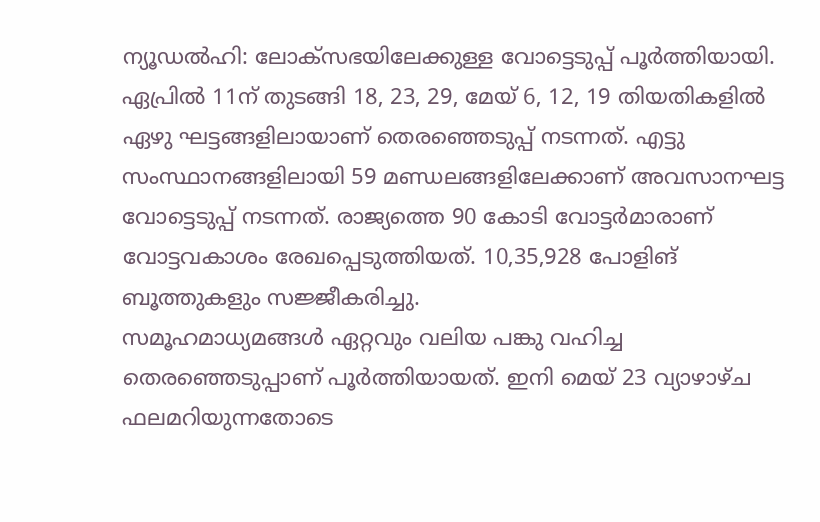ന്യൂഡല്‍ഹി: ലോക്‌സഭയിലേക്കുള്ള വോട്ടെടുപ്പ് പൂര്‍ത്തിയായി. ഏപ്രില്‍ 11ന് തുടങ്ങി 18, 23, 29, മേയ് 6, 12, 19 തിയതികളില്‍ ഏഴു ഘട്ടങ്ങളിലായാണ് തെരഞ്ഞെടുപ്പ് നടന്നത്. എട്ടു സംസ്ഥാനങ്ങളിലായി 59 മണ്ഡലങ്ങളിലേക്കാണ് അവസാനഘട്ട വോട്ടെടുപ്പ് നടന്നത്. രാജ്യത്തെ 90 കോടി വോട്ടര്‍മാരാണ് വോട്ടവകാശം രേഖപ്പെടുത്തിയത്. 10,35,928 പോളിങ് ബൂത്തുകളും സജ്ജീകരിച്ചു.
സമൂഹമാധ്യമങ്ങള്‍ ഏറ്റവും വലിയ പങ്കു വഹിച്ച തെരഞ്ഞെടുപ്പാണ് പൂര്‍ത്തിയായത്. ഇനി മെയ് 23 വ്യാഴാഴ്ച ഫലമറിയുന്നതോടെ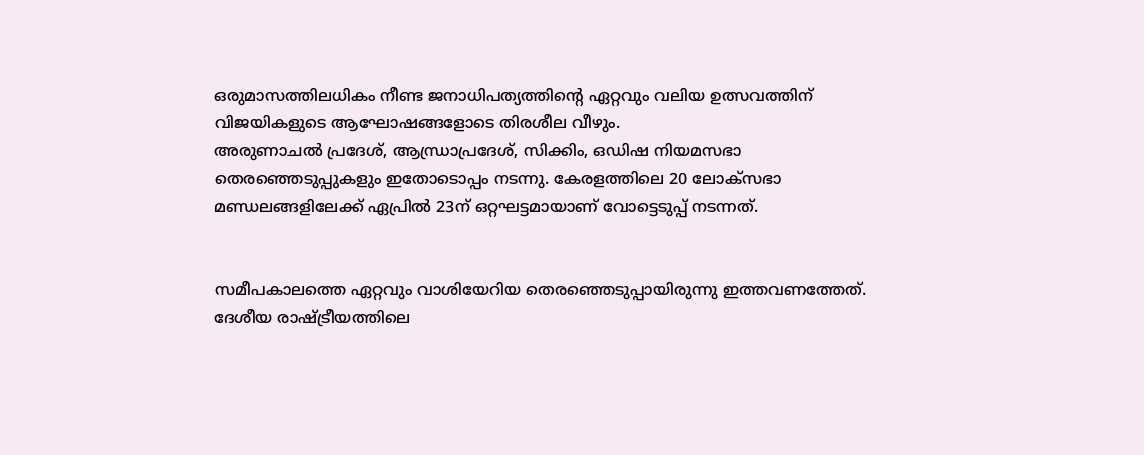ഒരുമാസത്തിലധികം നീണ്ട ജനാധിപത്യത്തിന്റെ ഏറ്റവും വലിയ ഉത്സവത്തിന് വിജയികളുടെ ആഘോഷങ്ങളോടെ തിരശീല വീഴും.
അരുണാചല്‍ പ്രദേശ്, ആന്ധ്രാപ്രദേശ്, സിക്കിം, ഒഡിഷ നിയമസഭാ തെരഞ്ഞെടുപ്പുകളും ഇതോടൊപ്പം നടന്നു. കേരളത്തിലെ 20 ലോക്‌സഭാ മണ്ഡലങ്ങളിലേക്ക് ഏപ്രില്‍ 23ന് ഒറ്റഘട്ടമായാണ് വോട്ടെടുപ്പ് നടന്നത്.


സമീപകാലത്തെ ഏറ്റവും വാശിയേറിയ തെരഞ്ഞെടുപ്പായിരുന്നു ഇത്തവണത്തേത്. ദേശീയ രാഷ്ട്രീയത്തിലെ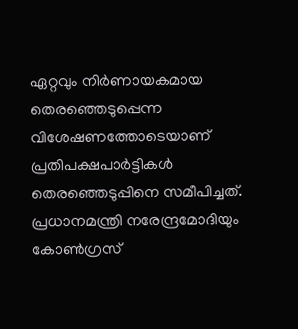ഏറ്റവും നിര്‍ണായകമായ തെരഞ്ഞെടുപ്പെന്ന വിശേഷണത്തോടെയാണ് പ്രതിപക്ഷപാര്‍ട്ടികള്‍ തെരഞ്ഞെടുപ്പിനെ സമീപിച്ചത്.
പ്രധാനമന്ത്രി നരേന്ദ്രമോദിയും കോണ്‍ഗ്രസ്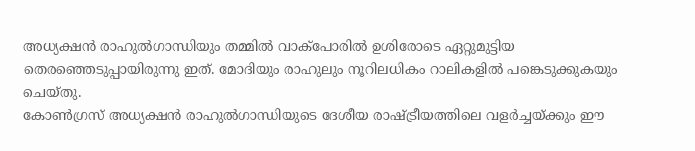അധ്യക്ഷന്‍ രാഹുല്‍ഗാന്ധിയും തമ്മില്‍ വാക്‌പോരില്‍ ഉശിരോടെ ഏറ്റുമുട്ടിയ തെരഞ്ഞെടുപ്പായിരുന്നു ഇത്. മോദിയും രാഹുലും നൂറിലധികം റാലികളില്‍ പങ്കെടുക്കുകയും ചെയ്തു.
കോണ്‍ഗ്രസ് അധ്യക്ഷന്‍ രാഹുല്‍ഗാന്ധിയുടെ ദേശീയ രാഷ്ട്രീയത്തിലെ വളര്‍ച്ചയ്ക്കും ഈ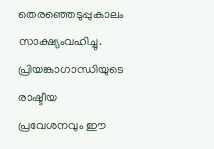തെരഞ്ഞെടുപ്പുകാലം സാക്ഷ്യംവഹിച്ചു. പ്രിയങ്കാഗാന്ധിയുടെ രാഷ്ടീയ പ്രവേശനവും ഈ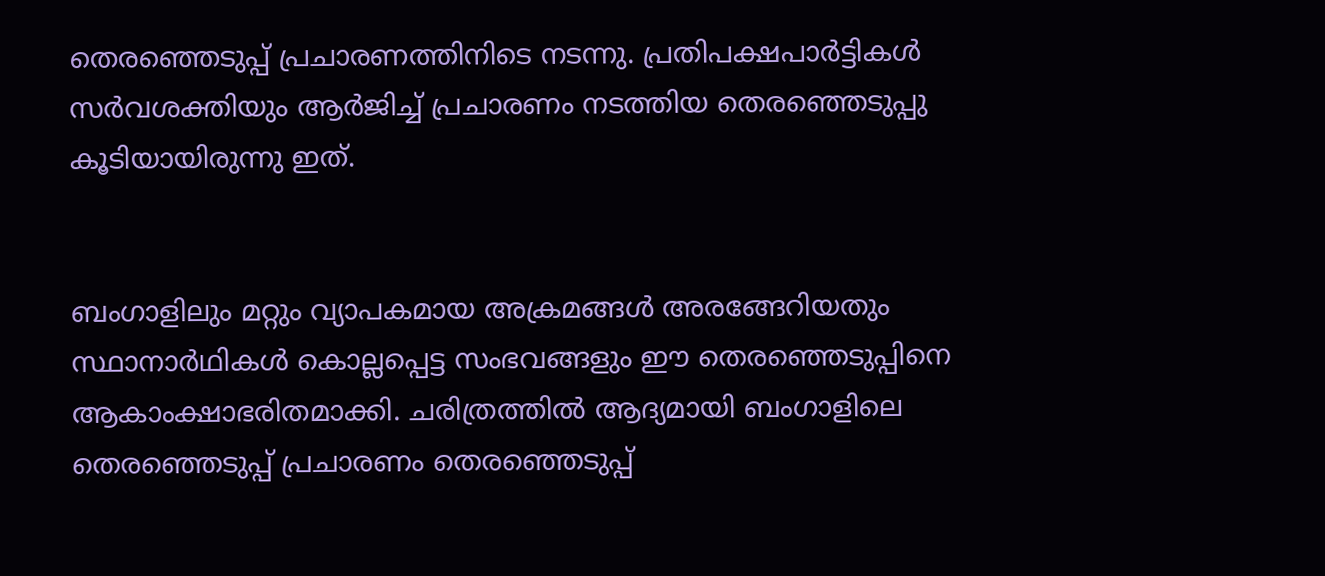തെരഞ്ഞെടുപ്പ് പ്രചാരണത്തിനിടെ നടന്നു. പ്രതിപക്ഷപാര്‍ട്ടികള്‍ സര്‍വശക്തിയും ആര്‍ജിച്ച് പ്രചാരണം നടത്തിയ തെരഞ്ഞെടുപ്പു കൂടിയായിരുന്നു ഇത്.


ബംഗാളിലും മറ്റും വ്യാപകമായ അക്രമങ്ങള്‍ അരങ്ങേറിയതും സ്ഥാനാര്‍ഥികള്‍ കൊല്ലപ്പെട്ട സംഭവങ്ങളും ഈ തെരഞ്ഞെടുപ്പിനെ ആകാംക്ഷാഭരിതമാക്കി. ചരിത്രത്തില്‍ ആദ്യമായി ബംഗാളിലെ തെരഞ്ഞെടുപ്പ് പ്രചാരണം തെരഞ്ഞെടുപ്പ്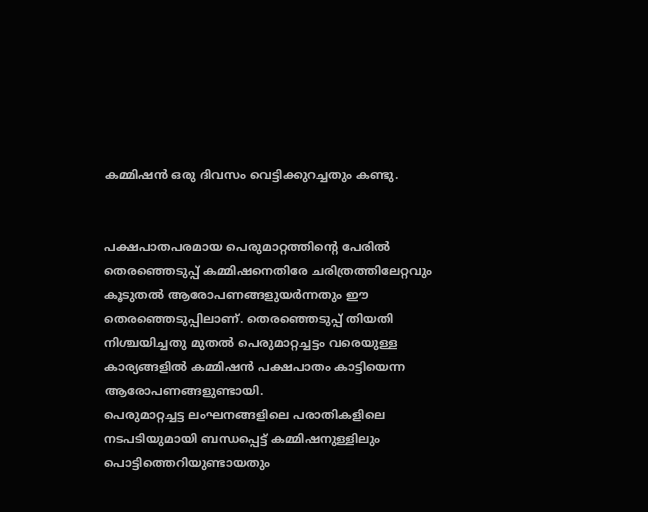കമ്മിഷന്‍ ഒരു ദിവസം വെട്ടിക്കുറച്ചതും കണ്ടു.


പക്ഷപാതപരമായ പെരുമാറ്റത്തിന്റെ പേരില്‍ തെരഞ്ഞെടുപ്പ് കമ്മിഷനെതിരേ ചരിത്രത്തിലേറ്റവും കൂടുതല്‍ ആരോപണങ്ങളുയര്‍ന്നതും ഈ തെരഞ്ഞെടുപ്പിലാണ്. തെരഞ്ഞെടുപ്പ് തിയതി നിശ്ചയിച്ചതു മുതല്‍ പെരുമാറ്റച്ചട്ടം വരെയുള്ള കാര്യങ്ങളില്‍ കമ്മിഷന്‍ പക്ഷപാതം കാട്ടിയെന്ന ആരോപണങ്ങളുണ്ടായി.
പെരുമാറ്റച്ചട്ട ലംഘനങ്ങളിലെ പരാതികളിലെ നടപടിയുമായി ബന്ധപ്പെട്ട് കമ്മിഷനുള്ളിലും പൊട്ടിത്തെറിയുണ്ടായതും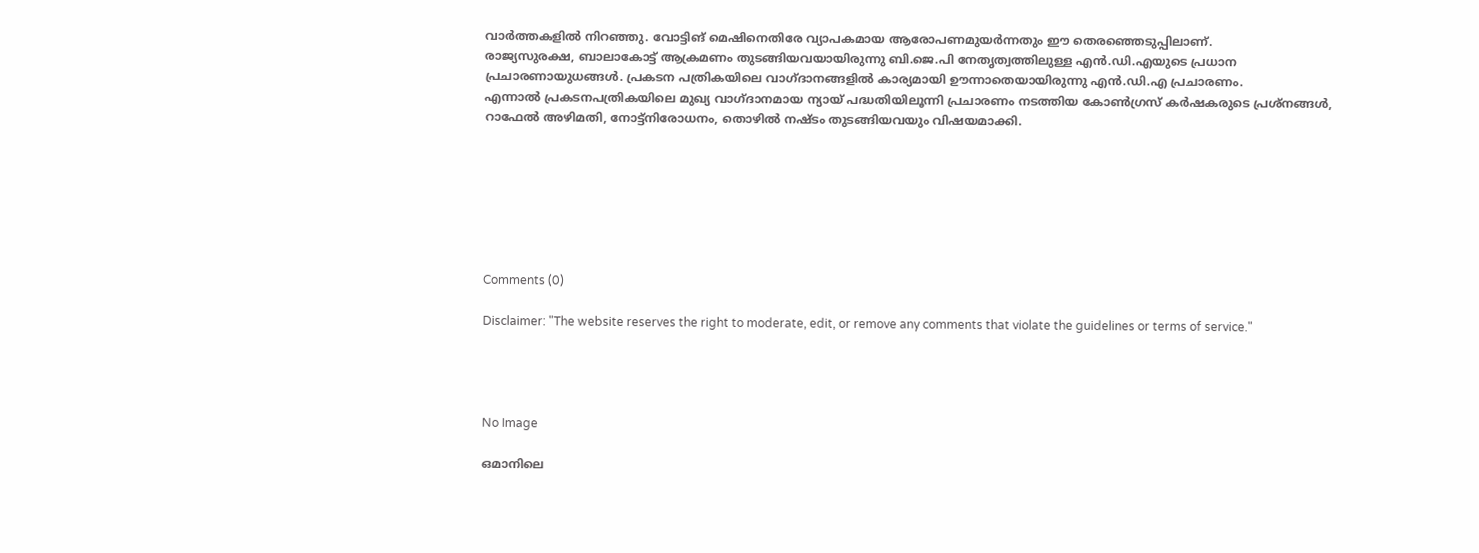വാര്‍ത്തകളില്‍ നിറഞ്ഞു. വോട്ടിങ് മെഷിനെതിരേ വ്യാപകമായ ആരോപണമുയര്‍ന്നതും ഈ തെരഞ്ഞെടുപ്പിലാണ്.
രാജ്യസുരക്ഷ, ബാലാകോട്ട് ആക്രമണം തുടങ്ങിയവയായിരുന്നു ബി.ജെ.പി നേതൃത്വത്തിലുള്ള എന്‍.ഡി.എയുടെ പ്രധാന പ്രചാരണായുധങ്ങള്‍. പ്രകടന പത്രികയിലെ വാഗ്ദാനങ്ങളില്‍ കാര്യമായി ഊന്നാതെയായിരുന്നു എന്‍.ഡി.എ പ്രചാരണം.
എന്നാല്‍ പ്രകടനപത്രികയിലെ മുഖ്യ വാഗ്ദാനമായ ന്യായ് പദ്ധതിയിലൂന്നി പ്രചാരണം നടത്തിയ കോണ്‍ഗ്രസ് കര്‍ഷകരുടെ പ്രശ്‌നങ്ങള്‍, റാഫേല്‍ അഴിമതി, നോട്ട്‌നിരോധനം, തൊഴില്‍ നഷ്ടം തുടങ്ങിയവയും വിഷയമാക്കി.







Comments (0)

Disclaimer: "The website reserves the right to moderate, edit, or remove any comments that violate the guidelines or terms of service."




No Image

ഒമാനിലെ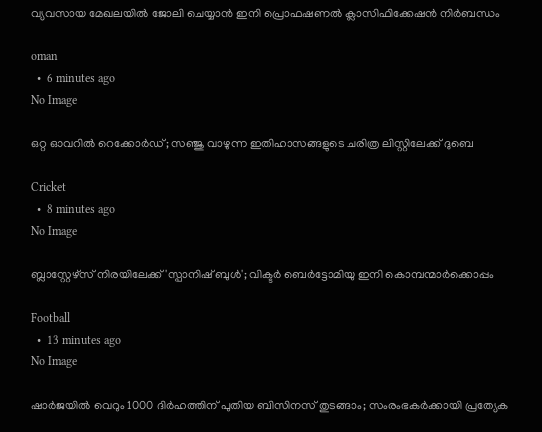വ്യവസായ മേഖലയില്‍ ജോലി ചെയ്യാന്‍ ഇനി പ്രൊഫഷണല്‍ ക്ലാസിഫിക്കേഷന്‍ നിര്‍ബന്ധം

oman
  •  6 minutes ago
No Image

ഒറ്റ ഓവറിൽ റെക്കോർഡ്; സഞ്ജു വാഴുന്ന ഇതിഹാസങ്ങളുടെ ചരിത്ര ലിസ്റ്റിലേക്ക് ദുബെ

Cricket
  •  8 minutes ago
No Image

ബ്ലാസ്റ്റേഴ്‌സ് നിരയിലേക്ക് 'സ്പാനിഷ് ബുൾ'; വിക്ടർ ബെർട്ടോമിയു ഇനി കൊമ്പന്മാർക്കൊപ്പം

Football
  •  13 minutes ago
No Image

ഷാർജയിൽ വെറും 1000 ദിർഹത്തിന് പുതിയ ബിസിനസ് തുടങ്ങാം; സംരംഭകർക്കായി പ്രത്യേക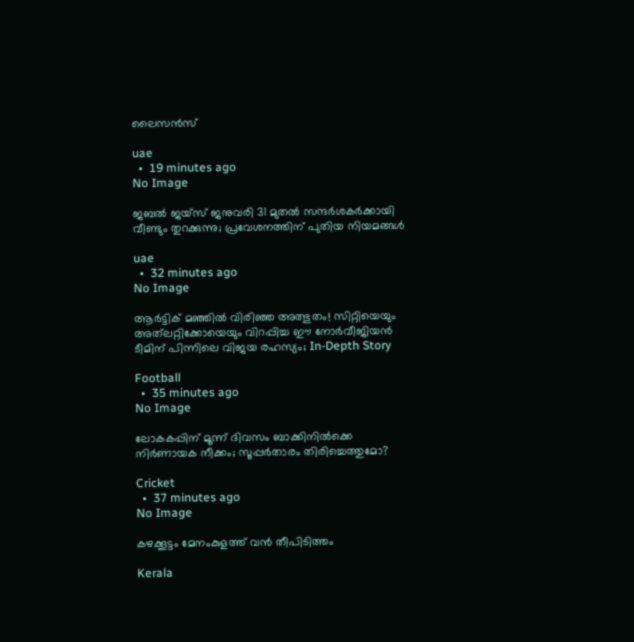ലൈസൻസ്

uae
  •  19 minutes ago
No Image

ജബൽ ജയ്‌സ് ജനുവരി 31 മുതൽ സന്ദർശകർക്കായി വീണ്ടും തുറക്കുന്നു; പ്രവേശനത്തിന് പുതിയ നിയമങ്ങൾ

uae
  •  32 minutes ago
No Image

ആർട്ടിക് മഞ്ഞിൽ വിരിഞ്ഞ അത്ഭുതം! സിറ്റിയെയും അത്‌ലറ്റിക്കോയെയും വിറപ്പിച്ച ഈ നോർവീജിയൻ ടീമിന് പിന്നിലെ വിജയ രഹസ്യം; In-Depth Story

Football
  •  35 minutes ago
No Image

ലോകകപ്പിന് മൂന്ന് ദിവസം ബാക്കിനിൽക്കെ നിർണായക നീക്കം; സൂപ്പർതാരം തിരിച്ചെത്തുമോ?

Cricket
  •  37 minutes ago
No Image

കഴക്കൂട്ടം മേനംകുളത്ത് വന്‍ തീപിടിത്തം

Kerala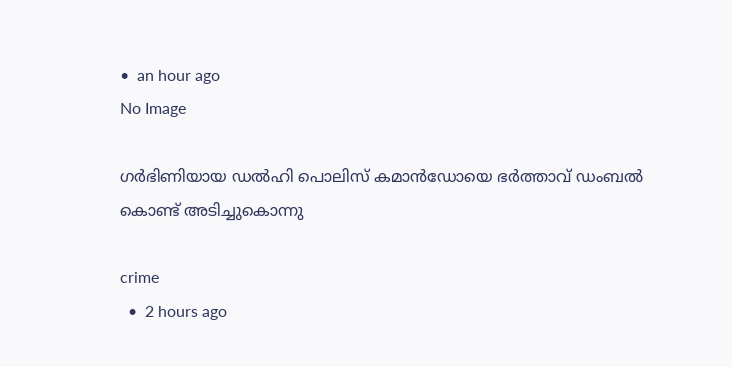•  an hour ago
No Image

ഗർഭിണിയായ ഡൽഹി പൊലിസ് കമാൻഡോയെ ഭർത്താവ് ഡംബൽ കൊണ്ട് അടിച്ചുകൊന്നു

crime
  •  2 hours ago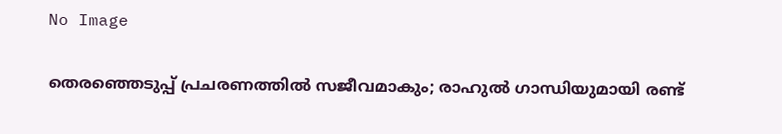No Image

തെരഞ്ഞെടുപ്പ് പ്രചരണത്തില്‍ സജീവമാകും; രാഹുല്‍ ഗാന്ധിയുമായി രണ്ട്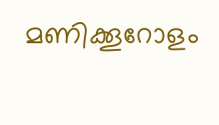മണിക്കൂറോളം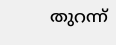തുറന്ന്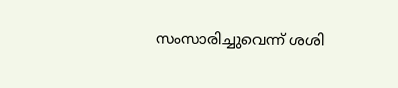സംസാരിച്ചുവെന്ന് ശശി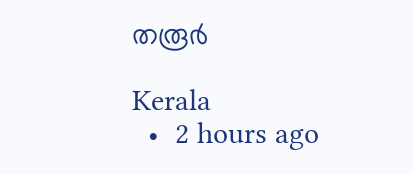തരൂര്‍

Kerala
  •  2 hours ago